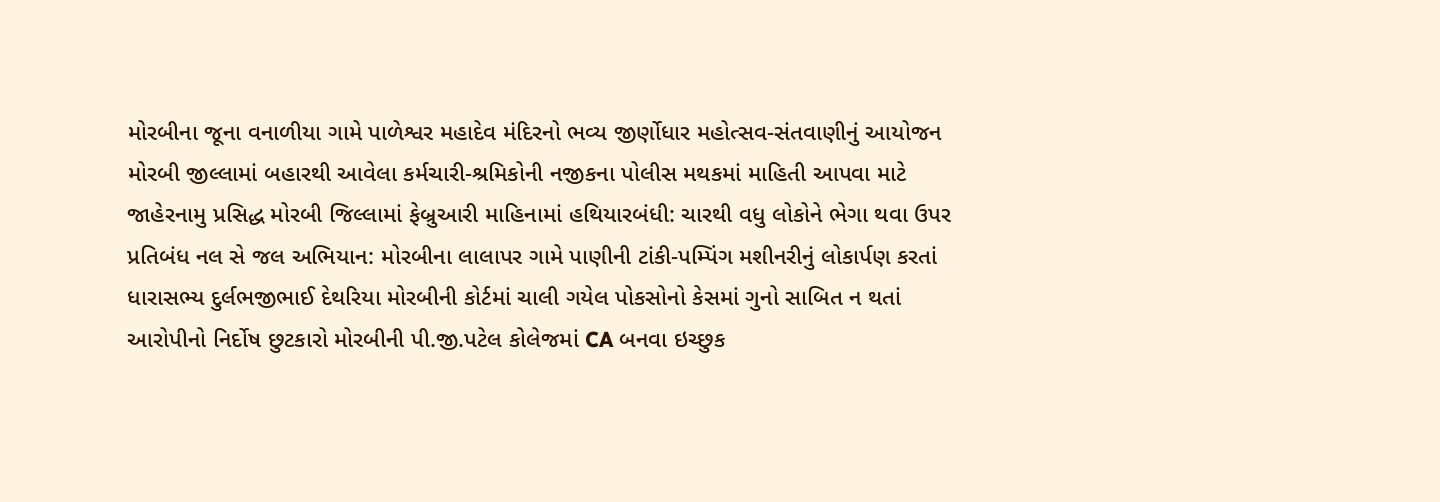મોરબીના જૂના વનાળીયા ગામે પાળેશ્વર મહાદેવ મંદિરનો ભવ્ય જીર્ણોધાર મહોત્સવ-સંતવાણીનું આયોજન મોરબી જીલ્લામાં બહારથી આવેલા કર્મચારી-શ્રમિકોની નજીકના પોલીસ મથકમાં માહિતી આપવા માટે જાહેરનામુ પ્રસિદ્ધ મોરબી જિલ્લામાં ફેબ્રુઆરી માહિનામાં હથિયારબંધી: ચારથી વધુ લોકોને ભેગા થવા ઉપર પ્રતિબંધ નલ સે જલ અભિયાન: મોરબીના લાલાપર ગામે પાણીની ટાંકી-પમ્પિંગ મશીનરીનું લોકાર્પણ કરતાં ધારાસભ્ય દુર્લભજીભાઈ દેથરિયા મોરબીની કોર્ટમાં ચાલી ગયેલ પોકસોનો કેસમાં ગુનો સાબિત ન થતાં આરોપીનો નિર્દોષ છુટકારો મોરબીની પી.જી.પટેલ કોલેજમાં CA બનવા ઇચ્છુક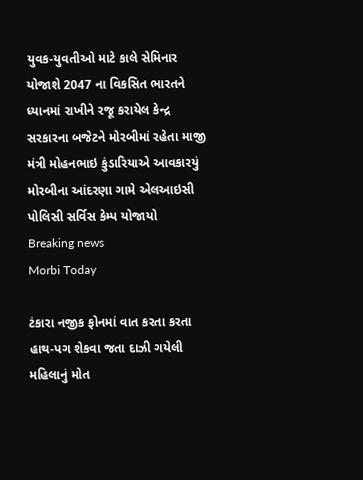યુવક-યુવતીઓ માટે કાલે સેમિનાર યોજાશે 2047 ના વિકસિત ભારતને ધ્યાનમાં રાખીને રજૂ કરાયેલ કેન્દ્ર સરકારના બજેટને મોરબીમાં રહેતા માજી મંત્રી મોહનભાઇ કુંડારિયાએ આવકારયું મોરબીના આંદરણા ગામે એલઆઇસી પોલિસી સર્વિસ કેમ્પ યોજાયો
Breaking news
Morbi Today

ટંકારા નજીક ફોનમાં વાત કરતા કરતા હાથ-પગ શેકવા જતા દાઝી ગયેલી મહિલાનું મોત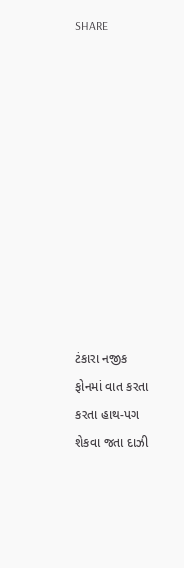SHARE











ટંકારા નજીક ફોનમાં વાત કરતા કરતા હાથ-પગ શેકવા જતા દાઝી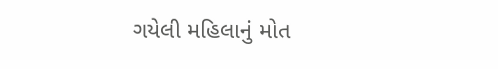ગયેલી મહિલાનું મોત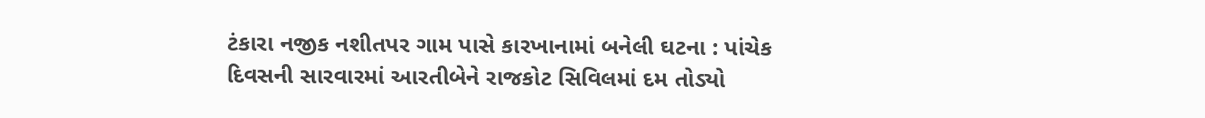ટંકારા નજીક નશીતપર ગામ પાસે કારખાનામાં બનેલી ઘટના : પાંચેક દિવસની સારવારમાં આરતીબેને રાજકોટ સિવિલમાં દમ તોડ્યો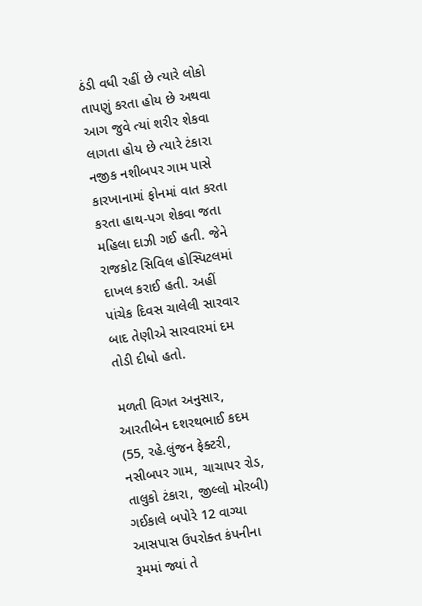ઠંડી વધી રહીં છે ત્યારે લોકો તાપણું કરતા હોય છે અથવા આગ જુવે ત્યાં શરીર શેકવા લાગતા હોય છે ત્યારે ટંકારા નજીક નશીબપર ગામ પાસે કારખાનામાં ફોનમાં વાત કરતા કરતા હાથ-પગ શેકવા જતા મહિલા દાઝી ગઈ હતી. જેને રાજકોટ સિવિલ હોસ્પિટલમાં દાખલ કરાઈ હતી. અહીં પાંચેક દિવસ ચાલેલી સારવાર બાદ તેણીએ સારવારમાં દમ તોડી દીધો હતો.

મળતી વિગત અનુસાર, આરતીબેન દશરથભાઈ કદમ (55, રહે.લુંજન ફેક્ટરી, નસીબપર ગામ, ચાચાપર રોડ, તાલુકો ટંકારા, જીલ્લો મોરબી) ગઈકાલે બપોરે 12 વાગ્યા આસપાસ ઉપરોક્ત કંપનીના રૂમમાં જ્યાં તે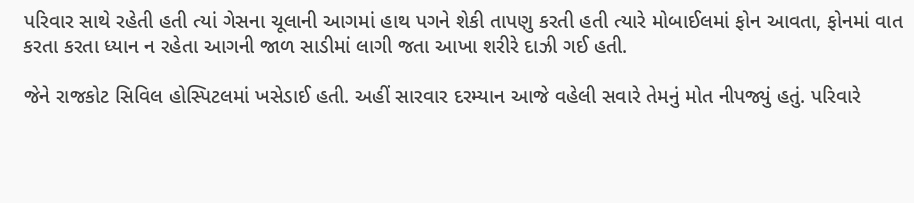પરિવાર સાથે રહેતી હતી ત્યાં ગેસના ચૂલાની આગમાં હાથ પગને શેકી તાપણુ કરતી હતી ત્યારે મોબાઈલમાં ફોન આવતા, ફોનમાં વાત કરતા કરતા ધ્યાન ન રહેતા આગની જાળ સાડીમાં લાગી જતા આખા શરીરે દાઝી ગઈ હતી.

જેને રાજકોટ સિવિલ હોસ્પિટલમાં ખસેડાઈ હતી. અહીં સારવાર દરમ્યાન આજે વહેલી સવારે તેમનું મોત નીપજ્યું હતું. પરિવારે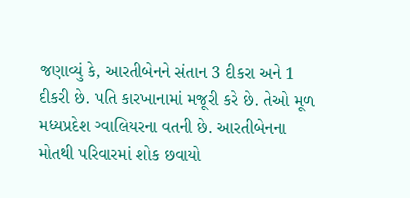જણાવ્યું કે, આરતીબેનને સંતાન 3 દીકરા અને 1 દીકરી છે. પતિ કારખાનામાં મજૂરી કરે છે. તેઓ મૂળ મધ્યપ્રદેશ ગ્વાલિયરના વતની છે. આરતીબેનના મોતથી પરિવારમાં શોક છવાયો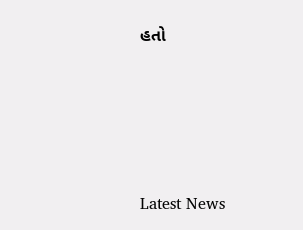હતો






Latest News